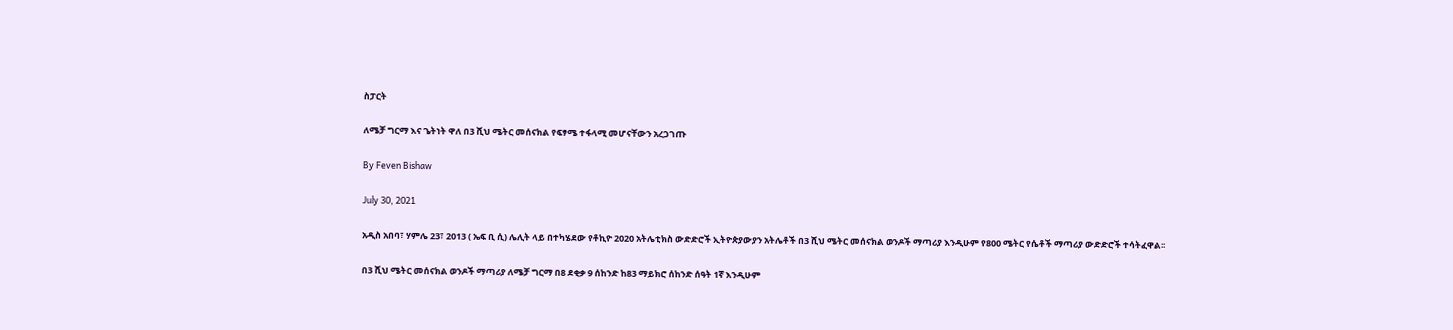ስፓርት

ለሜቻ ግርማ እና ጌትነት ዋለ በ3 ሺህ ሜትር መሰናክል የፍፃሜ ተፋላሚ መሆናቸውን አረጋገጡ

By Feven Bishaw

July 30, 2021

አዲስ አበባ፣ ሃምሌ 23፣ 2013 ( ኤፍ ቢ ሲ) ሌሊት ላይ በተካሄደው የቶኪዮ 2020 አትሌቲክስ ውድድሮች ኢትዮጵያውያን አትሌቶች በ3 ሺህ ሜትር መሰናክል ወንዶች ማጣሪያ እንዲሁም የ800 ሜትር የሴቶች ማጣሪያ ውድድሮች ተሳትፈዋል፡፡

በ3 ሺህ ሜትር መሰናክል ወንዶች ማጣሪያ ለሜቻ ግርማ በ8 ደቂቃ 9 ሰከንድ ከ83 ማይክሮ ሰከንድ ሰዓት 1ኛ እንዲሁም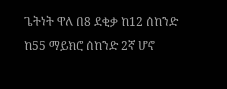ጌትነት ዋለ በ8 ደቂቃ ከ12 ሰከንድ ከ55 ማይክሮ ሰከንድ 2ኛ ሆኖ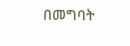በመግባት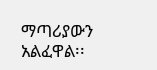ማጣሪያውን አልፈዋል፡፡